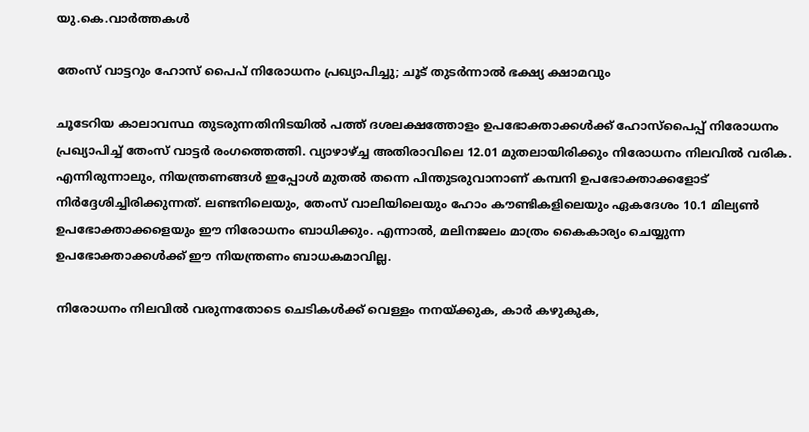യു.കെ.വാര്‍ത്തകള്‍

തേംസ് വാട്ടറും ഹോസ് പൈപ് നിരോധനം പ്രഖ്യാപിച്ചു; ചൂട് തുടര്‍ന്നാല്‍ ഭക്ഷ്യ ക്ഷാമവും

ചൂടേറിയ കാലാവസ്ഥ തുടരുന്നതിനിടയില്‍ പത്ത് ദശലക്ഷത്തോളം ഉപഭോക്താക്കള്‍ക്ക് ഹോസ്‌പൈപ്പ് നിരോധനം പ്രഖ്യാപിച്ച് തേംസ് വാട്ടര്‍ രംഗത്തെത്തി. വ്യാഴാഴ്ച്ച അതിരാവിലെ 12.01 മുതലായിരിക്കും നിരോധനം നിലവില്‍ വരിക. എന്നിരുന്നാലും, നിയന്ത്രണങ്ങള്‍ ഇപ്പോള്‍ മുതല്‍ തന്നെ പിന്തുടരുവാനാണ് കമ്പനി ഉപഭോക്താക്കളോട് നിര്‍ദ്ദേശിച്ചിരിക്കുന്നത്. ലണ്ടനിലെയും, തേംസ് വാലിയിലെയും ഹോം കൗണ്ടികളിലെയും ഏകദേശം 10.1 മില്യണ്‍ ഉപഭോക്താക്കളെയും ഈ നിരോധനം ബാധിക്കും. എന്നാല്‍, മലിനജലം മാത്രം കൈകാര്യം ചെയ്യുന്ന ഉപഭോക്താക്കള്‍ക്ക് ഈ നിയന്ത്രണം ബാധകമാവില്ല.

നിരോധനം നിലവില്‍ വരുന്നതോടെ ചെടികള്‍ക്ക് വെള്ളം നനയ്ക്കുക, കാര്‍ കഴുകുക,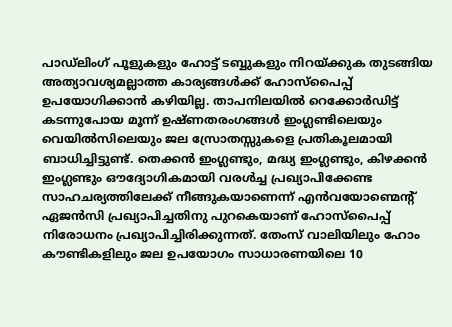പാഡ്‌ലിംഗ് പൂളുകളും ഹോട്ട് ടബ്ബുകളും നിറയ്ക്കുക തുടങ്ങിയ അത്യാവശ്യമല്ലാത്ത കാര്യങ്ങള്‍ക്ക് ഹോസ്‌പൈപ്പ് ഉപയോഗിക്കാന്‍ കഴിയില്ല. താപനിലയില്‍ റെക്കോര്‍ഡിട്ട് കടന്നുപോയ മൂന്ന് ഉഷ്ണതരംഗങ്ങള്‍ ഇംഗ്ലണ്ടിലെയും വെയില്‍സിലെയും ജല സ്രോതസ്സുകളെ പ്രതികൂലമായി ബാധിച്ചിട്ടുണ്ട്. തെക്കന്‍ ഇംഗ്ലണ്ടും, മദ്ധ്യ ഇംഗ്ലണ്ടും, കിഴക്കന്‍ ഇംഗ്ലണ്ടും ഔദ്യോഗികമായി വരള്‍ച്ച പ്രഖ്യാപിക്കേണ്ട സാഹചര്യത്തിലേക്ക് നീങ്ങുകയാണെന്ന് എന്‍വയോണ്മെന്റ് ഏജന്‍സി പ്രഖ്യാപിച്ചതിനു പുറകെയാണ് ഹോസ്‌പൈപ്പ് നിരോധനം പ്രഖ്യാപിച്ചിരിക്കുന്നത്. തേംസ് വാലിയിലും ഹോം കൗണ്ടികളിലും ജല ഉപയോഗം സാധാരണയിലെ 10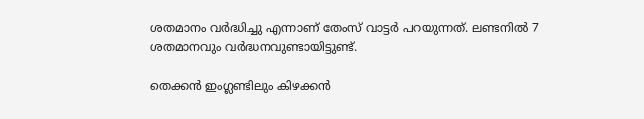ശതമാനം വര്‍ദ്ധിച്ചു എന്നാണ് തേംസ് വാട്ടര്‍ പറയുന്നത്. ലണ്ടനില്‍ 7 ശതമാനവും വര്‍ദ്ധനവുണ്ടായിട്ടുണ്ട്.

തെക്കന്‍ ഇംഗ്ലണ്ടിലും കിഴക്കന്‍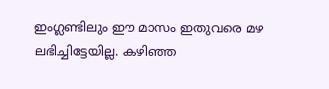ഇംഗ്ലണ്ടിലും ഈ മാസം ഇതുവരെ മഴ ലഭിച്ചിട്ടേയില്ല. കഴിഞ്ഞ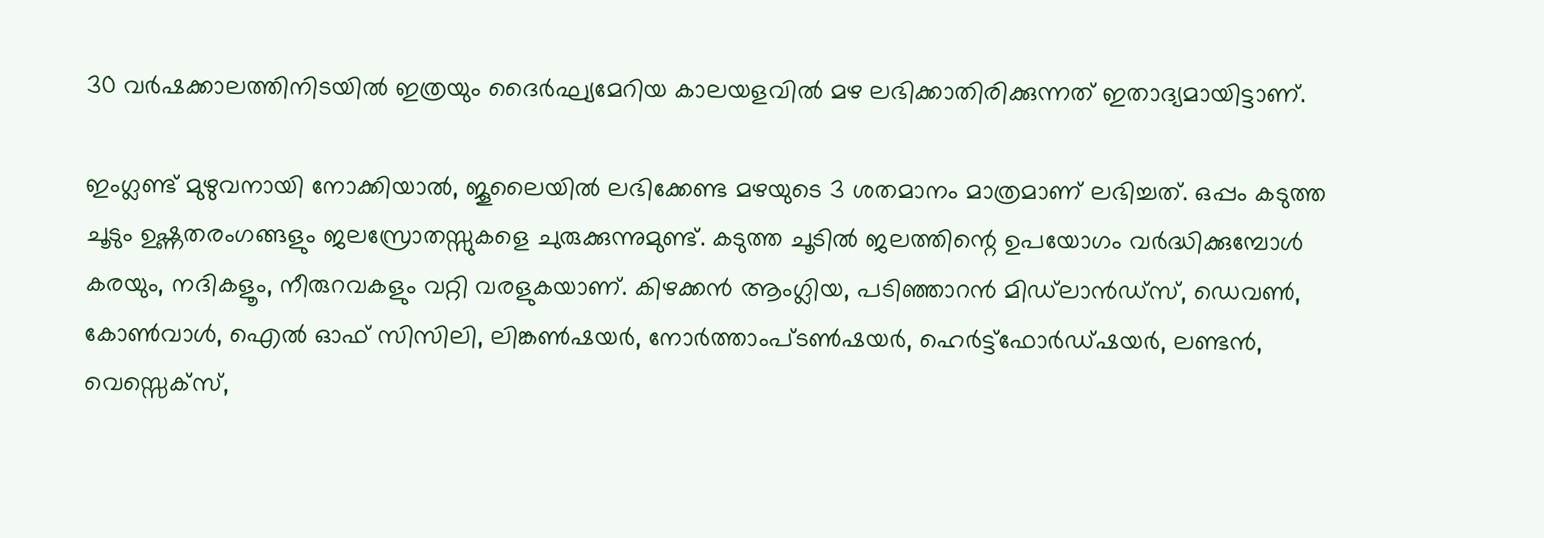30 വര്‍ഷക്കാലത്തിനിടയില്‍ ഇത്രയും ദൈര്‍ഘ്യമേറിയ കാലയളവില്‍ മഴ ലഭിക്കാതിരിക്കുന്നത് ഇതാദ്യമായിട്ടാണ്.

ഇംഗ്ലണ്ട് മുഴുവനായി നോക്കിയാല്‍, ജൂലൈയില്‍ ലഭിക്കേണ്ട മഴയുടെ 3 ശതമാനം മാത്രമാണ് ലഭിച്ചത്. ഒപ്പം കടുത്ത ചൂടും ഉഷ്ണതരംഗങ്ങളും ജലസ്രോതസ്സുകളെ ചുരുക്കുന്നുമുണ്ട്. കടുത്ത ചൂടില്‍ ജലത്തിന്റെ ഉപയോഗം വര്‍ദ്ധിക്കുമ്പോള്‍ കരയും, നദികളൂം, നീരുറവകളും വറ്റി വരളുകയാണ്. കിഴക്കന്‍ ആംഗ്ലിയ, പടിഞ്ഞാറന്‍ മിഡ്‌ലാന്‍ഡ്‌സ്, ഡെവണ്‍, കോണ്‍വാള്‍, ഐല്‍ ഓഫ് സിസിലി, ലിങ്കണ്‍ഷയര്‍, നോര്‍ത്താംപ്ടണ്‍ഷയര്‍, ഹെര്‍ട്ട്‌ഫോര്‍ഡ്ഷയര്‍, ലണ്ടന്‍, വെസ്സെക്‌സ്,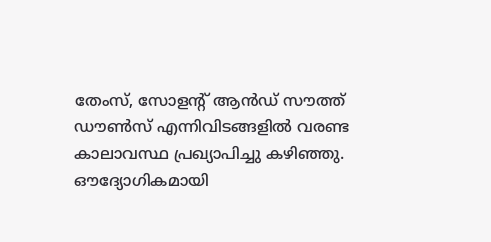തേംസ്, സോളന്റ് ആന്‍ഡ് സൗത്ത് ഡൗണ്‍സ് എന്നിവിടങ്ങളില്‍ വരണ്ട കാലാവസ്ഥ പ്രഖ്യാപിച്ചു കഴിഞ്ഞു. ഔദ്യോഗികമായി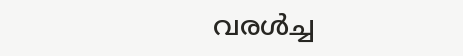വരള്‍ച്ച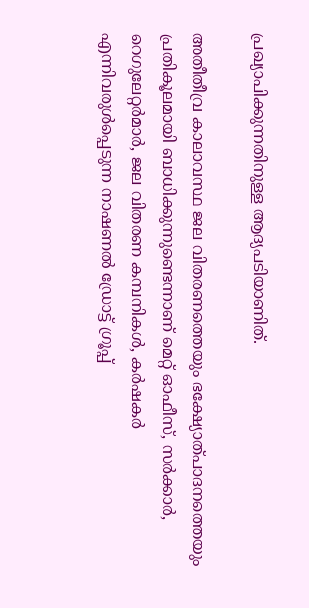പ്രഖ്യാപിക്കുന്നതിനുള്ള ആദ്യപടിയാണിത്.

അതീതീവ്ര കാലാവസ്ഥ ജല വിതരണത്തെയും ഭക്ഷ്യോത്പാദനത്തെയും പ്രതികൂലമായി ബാധിക്കുന്നുണ്ടെന്നാണ് മെറ്റ് ഓഫീസ്, സര്‍ക്കാര്‍, റെഗുലേറ്റര്‍മാര്‍, ജല വിതരണ കമ്പനികള്‍, കര്‍ഷകര്‍ എന്നിവരുള്‍പ്പെടുന്ന നാഷണല്‍ ഡ്രോട്ട് ഗ്രൂപ്പ്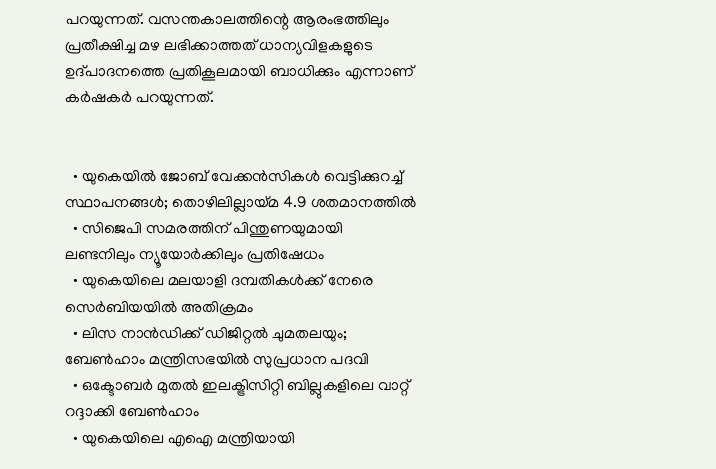പറയുന്നത്. വസന്തകാലത്തിന്റെ ആരംഭത്തിലും പ്രതീക്ഷിച്ച മഴ ലഭിക്കാത്തത് ധാന്യവിളകളുടെ ഉദ്പാദനത്തെ പ്രതികൂലമായി ബാധിക്കും എന്നാണ് കര്‍ഷകര്‍ പറയുന്നത്.


  • യുകെയില്‍ ജോബ് വേക്കന്‍സികള്‍ വെട്ടിക്കുറച്ച് സ്ഥാപനങ്ങള്‍; തൊഴിലില്ലായ്മ 4.9 ശതമാനത്തില്‍
  • സിജെപി സമരത്തിന് പിന്തുണയുമായി ലണ്ടനിലും ന്യൂയോര്‍ക്കിലും പ്രതിഷേധം
  • യുകെയിലെ മലയാളി ദമ്പതികള്‍ക്ക് നേരെ സെര്‍ബിയയില്‍ അതിക്രമം
  • ലിസ നാന്‍ഡിക്ക് ഡിജിറ്റല്‍ ചുമതലയും; ബേണ്‍ഹാം മന്ത്രിസഭയില്‍ സുപ്രധാന പദവി
  • ഒക്ടോബര്‍ മുതല്‍ ഇലക്ട്രിസിറ്റി ബില്ലുകളിലെ വാറ്റ് റദ്ദാക്കി ബേണ്‍ഹാം
  • യുകെയിലെ എഐ മന്ത്രിയായി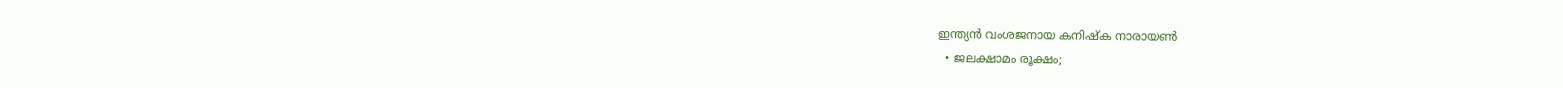ഇന്ത്യന്‍ വംശജനായ കനിഷ്‌ക നാരായണ്‍
  • ജലക്ഷാമം രൂക്ഷം;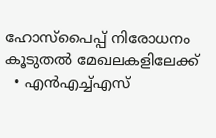ഹോസ്‌പൈപ്പ് നിരോധനം കൂടുതല്‍ മേഖലകളിലേക്ക്
  • എന്‍എച്ച്എസ്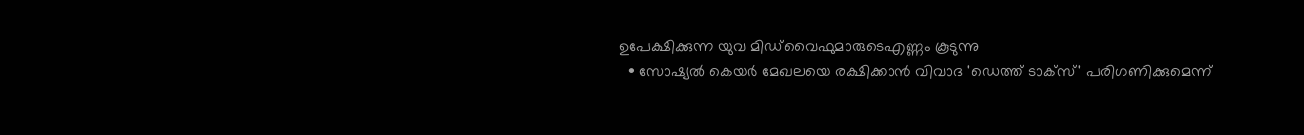ഉപേക്ഷിക്കുന്ന യുവ മിഡ്‌വൈഫുമാരുടെഎണ്ണം കൂടുന്നു
  • സോഷ്യല്‍ കെയര്‍ മേഖലയെ രക്ഷിക്കാന്‍ വിവാദ 'ഡെത്ത് ടാക്‌സ്' പരിഗണിക്കുമെന്ന്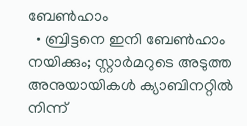ബേണ്‍ഹാം
  • ബ്രിട്ടനെ ഇനി ബേണ്‍ഹാം നയിക്കും; സ്റ്റാര്‍മറുടെ അടുത്ത അനുയായികള്‍ ക്യാബിനറ്റില്‍ നിന്ന്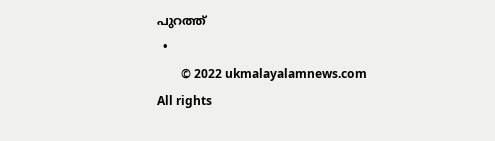പുറത്ത്
  •
        © 2022 ukmalayalamnews.com All rights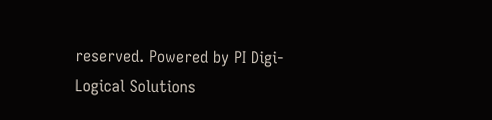reserved. Powered by PI Digi-Logical Solutions